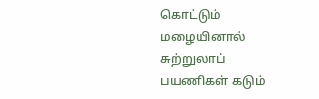கொட்டும் மழையினால் சுற்றுலாப் பயணிகள் கடும்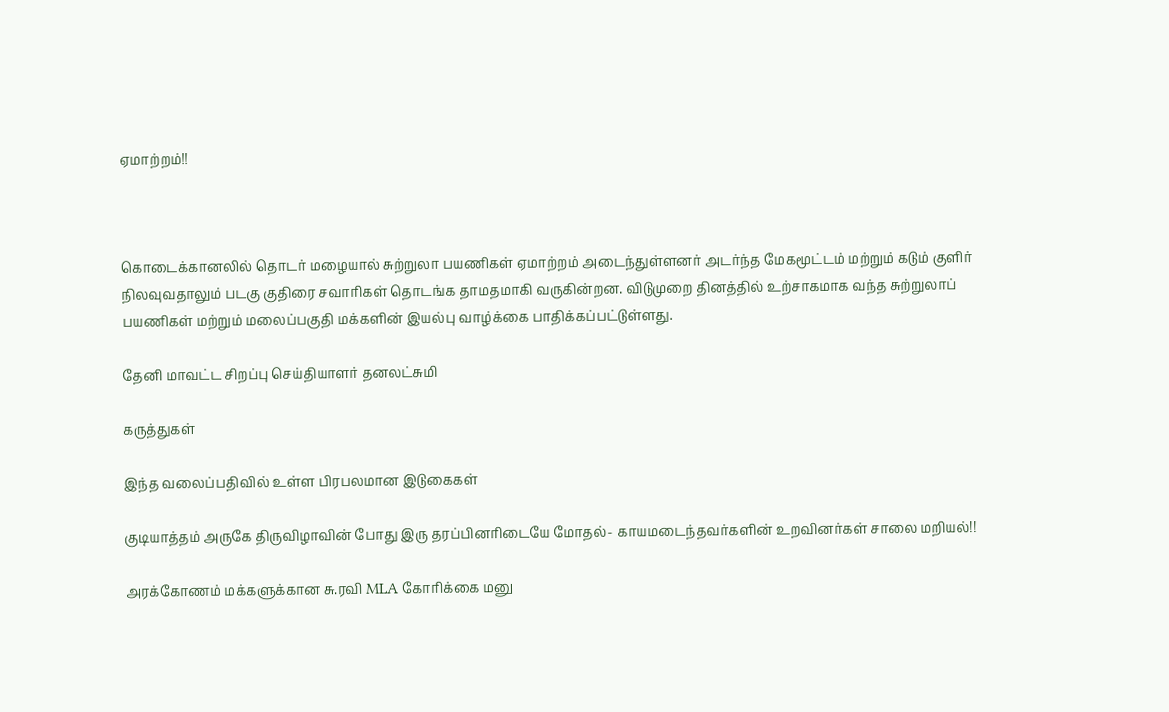ஏமாற்றம்!!



கொடைக்கானலில் தொடர் மழையால் சுற்றுலா பயணிகள் ஏமாற்றம் அடைந்துள்ளனர் அடர்ந்த மேகமூட்டம் மற்றும் கடும் குளிர் நிலவுவதாலும் படகு குதிரை சவாரிகள் தொடங்க தாமதமாகி வருகின்றன. விடுமுறை தினத்தில் உற்சாகமாக வந்த சுற்றுலாப் பயணிகள் மற்றும் மலைப்பகுதி மக்களின் இயல்பு வாழ்க்கை பாதிக்கப்பட்டுள்ளது.

தேனி மாவட்ட சிறப்பு செய்தியாளர் தனலட்சுமி

கருத்துகள்

இந்த வலைப்பதிவில் உள்ள பிரபலமான இடுகைகள்

குடியாத்தம் அருகே திருவிழாவின் போது இரு தரப்பினரிடையே மோதல்- காயமடைந்தவர்களின் உறவினர்கள் சாலை மறியல்!!

அரக்கோணம் மக்களுக்கான சு.ரவி MLA கோரிக்கை மனு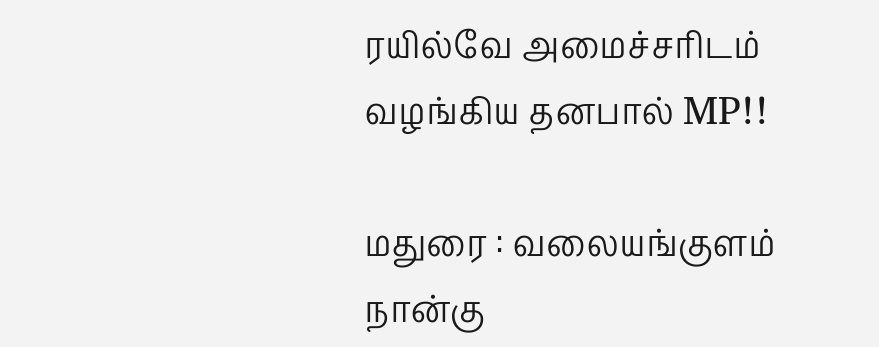ரயில்வே அமைச்சரிடம் வழங்கிய தனபால் MP!!

மதுரை : வலையங்குளம் நான்கு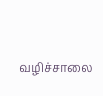வழிச்சாலை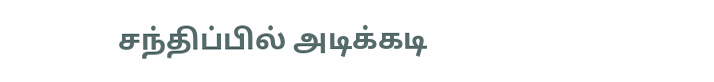சந்திப்பில் அடிக்கடி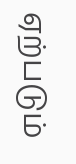ஏற்படும்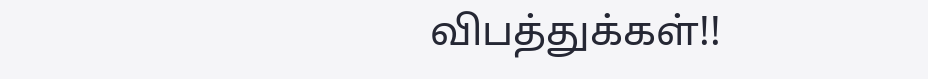விபத்துக்கள்!!